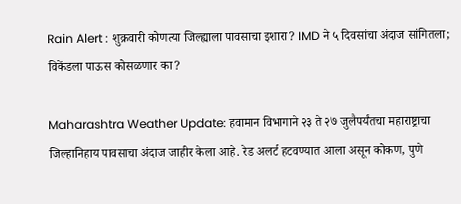Rain Alert : शुक्रवारी कोणत्या जिल्ह्याला पावसाचा इशारा? IMD ने ५ दिवसांचा अंदाज सांगितला; विकेंडला पाऊस कोसळणार का?

Maharashtra Weather Update: हवामान विभागाने २३ ते २७ जुलैपर्यंतचा महाराष्ट्राचा जिल्हानिहाय पावसाचा अंदाज जाहीर केला आहे. रेड अलर्ट हटवण्यात आला असून कोकण, पुणे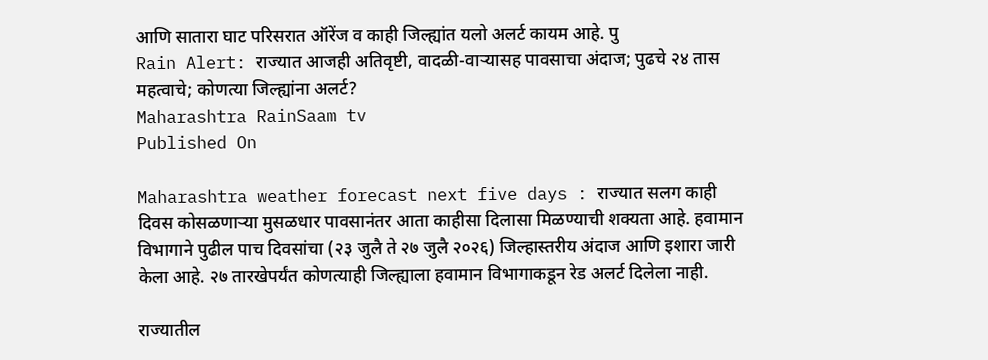आणि सातारा घाट परिसरात ऑरेंज व काही जिल्ह्यांत यलो अलर्ट कायम आहे. पु
Rain Alert: राज्यात आजही अतिवृष्टी, वादळी-वाऱ्यासह पावसाचा अंदाज; पुढचे २४ तास महत्वाचे; कोणत्या जिल्ह्यांना अलर्ट?
Maharashtra RainSaam tv
Published On

Maharashtra weather forecast next five days : राज्यात सलग काही दिवस कोसळणाऱ्या मुसळधार पावसानंतर आता काहीसा दिलासा मिळण्याची शक्यता आहे. हवामान विभागाने पुढील पाच दिवसांचा (२३ जुलै ते २७ जुलै २०२६) जिल्हास्तरीय अंदाज आणि इशारा जारी केला आहे. २७ तारखेपर्यंत कोणत्याही जिल्ह्याला हवामान विभागाकडून रेड अलर्ट दिलेला नाही.

राज्यातील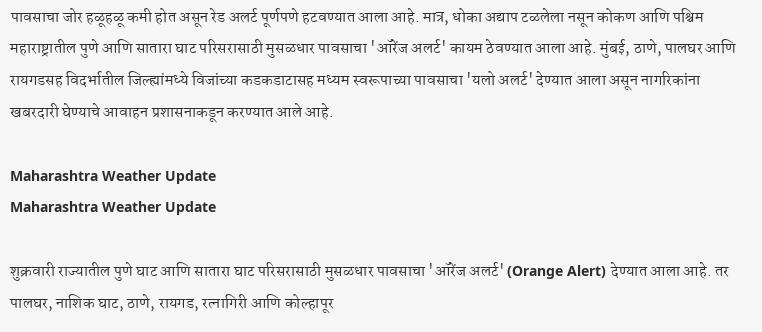पावसाचा जोर हळूहळू कमी होत असून रेड अलर्ट पूर्णपणे हटवण्यात आला आहे. मात्र, धोका अद्याप टळलेला नसून कोकण आणि पश्चिम महाराष्ट्रातील पुणे आणि सातारा घाट परिसरासाठी मुसळधार पावसाचा 'ऑरेंज अलर्ट' कायम ठेवण्यात आला आहे. मुंबई, ठाणे, पालघर आणि रायगडसह विदर्भातील जिल्ह्यांमध्ये विजांच्या कडकडाटासह मध्यम स्वरूपाच्या पावसाचा 'यलो अलर्ट' देण्यात आला असून नागरिकांना खबरदारी घेण्याचे आवाहन प्रशासनाकडून करण्यात आले आहे.

Maharashtra Weather Update
Maharashtra Weather Update

शुक्रवारी राज्यातील पुणे घाट आणि सातारा घाट परिसरासाठी मुसळधार पावसाचा 'ऑरेंज अलर्ट' (Orange Alert) देण्यात आला आहे. तर पालघर, नाशिक घाट, ठाणे, रायगड, रत्नागिरी आणि कोल्हापूर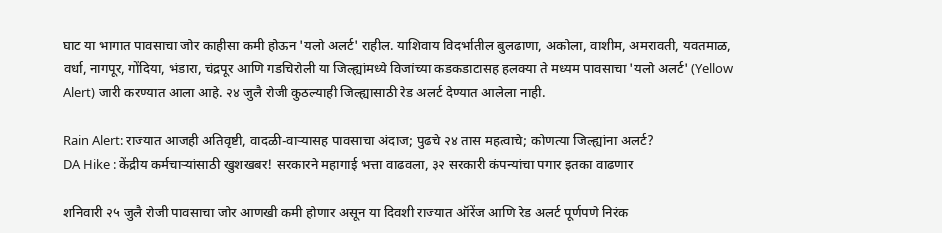घाट या भागात पावसाचा जोर काहीसा कमी होऊन 'यलो अलर्ट' राहील. याशिवाय विदर्भातील बुलढाणा, अकोला, वाशीम, अमरावती, यवतमाळ, वर्धा, नागपूर, गोंदिया, भंडारा, चंद्रपूर आणि गडचिरोली या जिल्ह्यांमध्ये विजांच्या कडकडाटासह हलक्या ते मध्यम पावसाचा 'यलो अलर्ट' (Yellow Alert) जारी करण्यात आला आहे. २४ जुलै रोजी कुठल्याही जिल्ह्यासाठी रेड अलर्ट देण्यात आलेला नाही.

Rain Alert: राज्यात आजही अतिवृष्टी, वादळी-वाऱ्यासह पावसाचा अंदाज; पुढचे २४ तास महत्वाचे; कोणत्या जिल्ह्यांना अलर्ट?
DA Hike : केंद्रीय कर्मचाऱ्यांसाठी खुशखबर! सरकारने महागाई भत्ता वाढवला, ३२ सरकारी कंपन्यांचा पगार इतका वाढणार

शनिवारी २५ जुलै रोजी पावसाचा जोर आणखी कमी होणार असून या दिवशी राज्यात ऑरेंज आणि रेड अलर्ट पूर्णपणे निरंक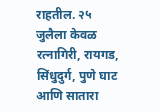राहतील. २५ जुलैला केवळ रत्नागिरी, रायगड, सिंधुदुर्ग, पुणे घाट आणि सातारा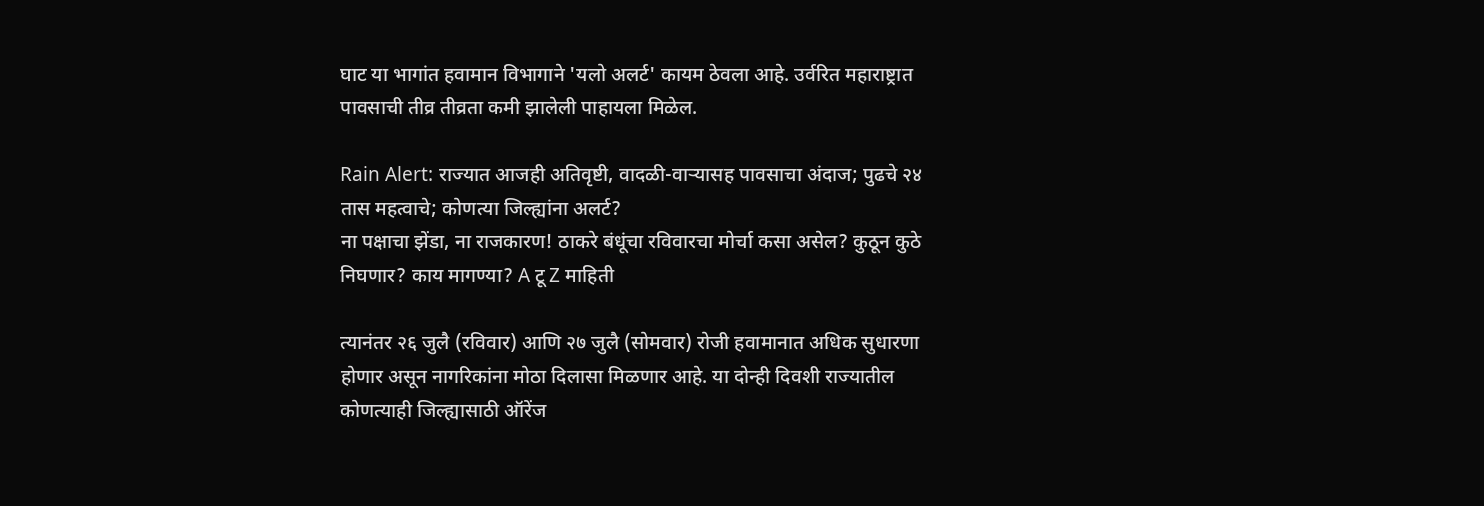घाट या भागांत हवामान विभागाने 'यलो अलर्ट' कायम ठेवला आहे. उर्वरित महाराष्ट्रात पावसाची तीव्र तीव्रता कमी झालेली पाहायला मिळेल.

Rain Alert: राज्यात आजही अतिवृष्टी, वादळी-वाऱ्यासह पावसाचा अंदाज; पुढचे २४ तास महत्वाचे; कोणत्या जिल्ह्यांना अलर्ट?
ना पक्षाचा झेंडा, ना राजकारण! ठाकरे बंधूंचा रविवारचा मोर्चा कसा असेल? कुठून कुठे निघणार? काय मागण्या? A टू Z माहिती

त्यानंतर २६ जुलै (रविवार) आणि २७ जुलै (सोमवार) रोजी हवामानात अधिक सुधारणा होणार असून नागरिकांना मोठा दिलासा मिळणार आहे. या दोन्ही दिवशी राज्यातील कोणत्याही जिल्ह्यासाठी ऑरेंज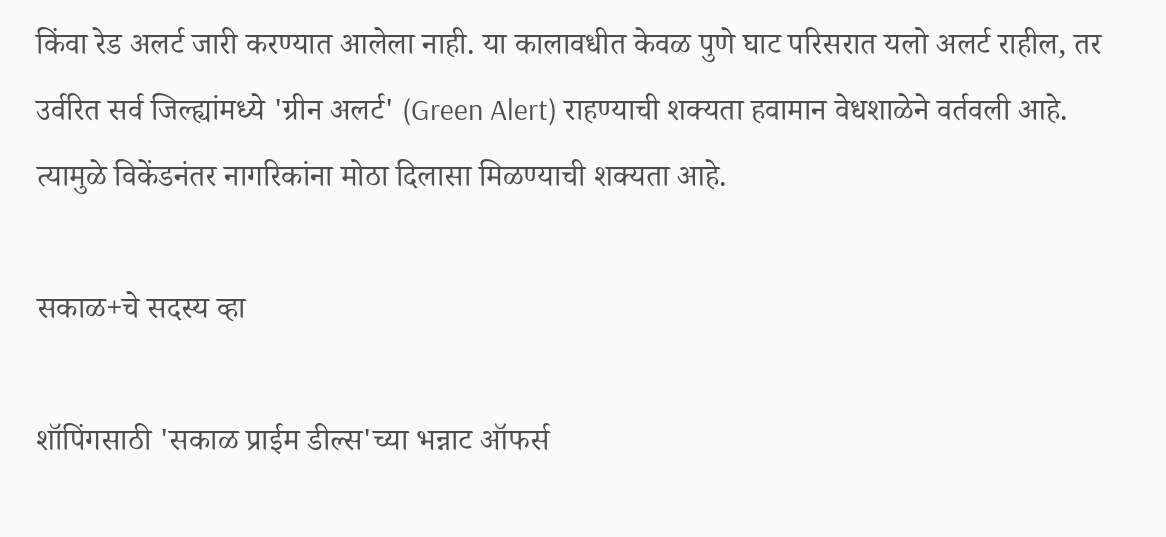किंवा रेड अलर्ट जारी करण्यात आलेला नाही. या कालावधीत केवळ पुणे घाट परिसरात यलो अलर्ट राहील, तर उर्वरित सर्व जिल्ह्यांमध्ये 'ग्रीन अलर्ट' (Green Alert) राहण्याची शक्यता हवामान वेधशाळेने वर्तवली आहे. त्यामुळे विकेंडनंतर नागरिकांना मोठा दिलासा मिळण्याची शक्यता आहे.

सकाळ+चे सदस्य व्हा

शॉपिंगसाठी 'सकाळ प्राईम डील्स'च्या भन्नाट ऑफर्स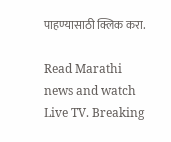पाहण्यासाठी क्लिक करा.

Read Marathi news and watch Live TV. Breaking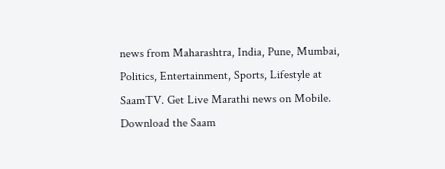news from Maharashtra, India, Pune, Mumbai, Politics, Entertainment, Sports, Lifestyle at SaamTV. Get Live Marathi news on Mobile. Download the Saam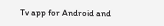Tv app for Android and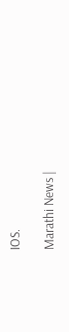IOS.

Marathi News |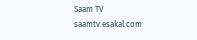Saam TV
saamtv.esakal.com